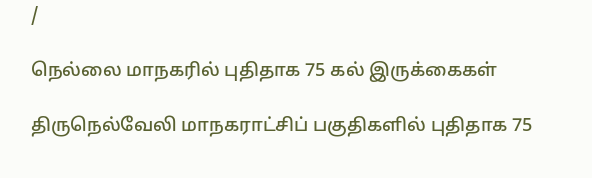/

நெல்லை மாநகரில் புதிதாக 75 கல் இருக்கைகள்

திருநெல்வேலி மாநகராட்சிப் பகுதிகளில் புதிதாக 75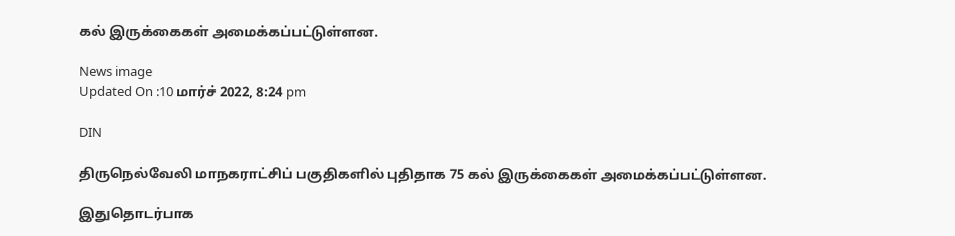கல் இருக்கைகள் அமைக்கப்பட்டுள்ளன.

News image
Updated On :10 மார்ச் 2022, 8:24 pm

DIN

திருநெல்வேலி மாநகராட்சிப் பகுதிகளில் புதிதாக 75 கல் இருக்கைகள் அமைக்கப்பட்டுள்ளன.

இதுதொடர்பாக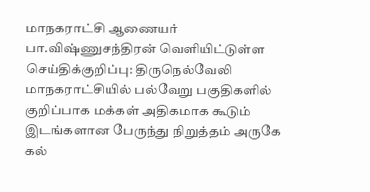மாநகராட்சி ஆணையர் பா.விஷ்ணுசந்திரன் வெளியிட்டுள்ள செய்திக்குறிப்பு: திருநெல்வேலி மாநகராட்சியில் பல்வேறு பகுதிகளில் குறிப்பாக மக்கள் அதிகமாக கூடும் இடங்களான பேருந்து நிறுத்தம் அருகே கல்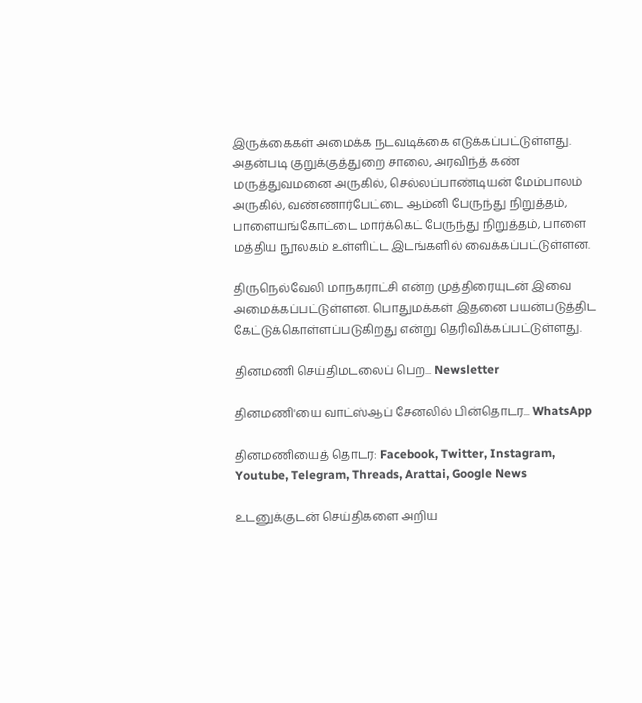இருக்கைகள் அமைக்க நடவடிக்கை எடுக்கப்பட்டுள்ளது. அதன்படி குறுக்குத்துறை சாலை, அரவிந்த் கண் மருத்துவமனை அருகில், செல்லப்பாண்டியன் மேம்பாலம் அருகில், வண்ணார்பேட்டை ஆம்னி பேருந்து நிறுத்தம், பாளையங்கோட்டை மார்க்கெட் பேருந்து நிறுத்தம், பாளை மத்திய நூலகம் உள்ளிட்ட இடங்களில் வைக்கப்பட்டுள்ளன.

திருநெல்வேலி மாநகராட்சி என்ற முத்திரையுடன் இவை அமைக்கப்பட்டுள்ளன. பொதுமக்கள் இதனை பயன்படுத்திட கேட்டுக்கொள்ளப்படுகிறது என்று தெரிவிக்கப்பட்டுள்ளது.

தினமணி செய்திமடலைப் பெற... Newsletter

தினமணி'யை வாட்ஸ்ஆப் சேனலில் பின்தொடர... WhatsApp

தினமணியைத் தொடர: Facebook, Twitter, Instagram, Youtube, Telegram, Threads, Arattai, Google News

உடனுக்குடன் செய்திகளை அறிய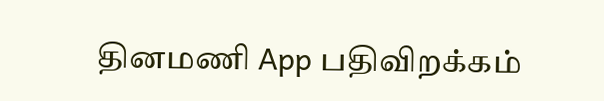தினமணி App பதிவிறக்கம்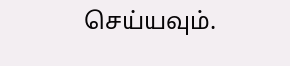செய்யவும்.